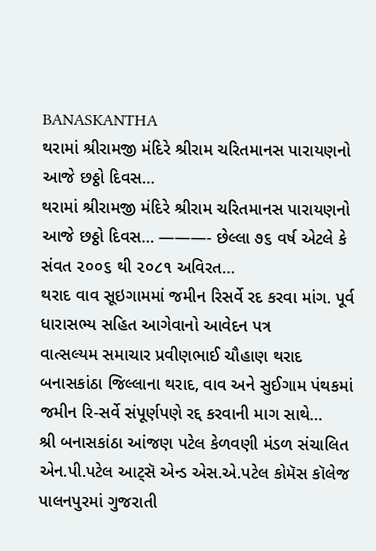BANASKANTHA
થરામાં શ્રીરામજી મંદિરે શ્રીરામ ચરિતમાનસ પારાયણનો આજે છઠ્ઠો દિવસ…
થરામાં શ્રીરામજી મંદિરે શ્રીરામ ચરિતમાનસ પારાયણનો આજે છઠ્ઠો દિવસ… ———- છેલ્લા ૭૬ વર્ષ એટલે કે સંવત ૨૦૦૬ થી ૨૦૮૧ અવિરત…
થરાદ વાવ સૂઇગામમાં જમીન રિસર્વે રદ કરવા માંગ. પૂર્વ ધારાસભ્ય સહિત આગેવાનો આવેદન પત્ર
વાત્સલ્યમ સમાચાર પ્રવીણભાઈ ચૌહાણ થરાદ બનાસકાંઠા જિલ્લાના થરાદ, વાવ અને સુઈગામ પંથકમાં જમીન રિ-સર્વે સંપૂર્ણપણે રદ્દ કરવાની માગ સાથે…
શ્રી બનાસકાંઠા આંજણ પટેલ કેળવણી મંડળ સંચાલિત એન.પી.પટેલ આટ્સૅ એન્ડ એસ.એ.પટેલ કોમૅસ કૉલેજ પાલનપુરમાં ગુજરાતી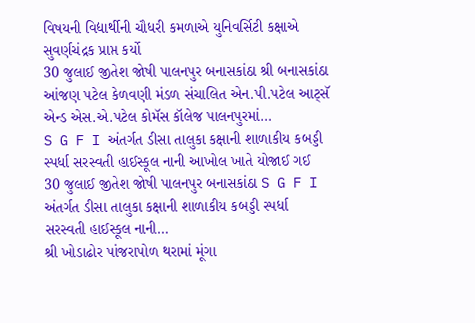વિષયની વિદ્યાર્થીની ચૌધરી કમળાએ યુનિવર્સિટી કક્ષાએ સુવર્ણચંદ્રક પ્રાપ્ત કર્યો
30 જુલાઈ જીતેશ જોષી પાલનપુર બનાસકાંઠા શ્રી બનાસકાંઠા આંજણ પટેલ કેળવણી મંડળ સંચાલિત એન.પી.પટેલ આટ્સૅ એન્ડ એસ.એ.પટેલ કોમૅસ કૉલેજ પાલનપુરમાં…
S G F I અંતર્ગત ડીસા તાલુકા કક્ષાની શાળાકીય કબડ્ડી સ્પર્ધા સરસ્વતી હાઈસ્કૂલ નાની આખોલ ખાતે યોજાઈ ગઈ
30 જુલાઈ જીતેશ જોષી પાલનપુર બનાસકાંઠા S G F I અંતર્ગત ડીસા તાલુકા કક્ષાની શાળાકીય કબડ્ડી સ્પર્ધા સરસ્વતી હાઈસ્કૂલ નાની…
શ્રી ખોડાઢોર પાંજરાપોળ થરામાં મૂંગા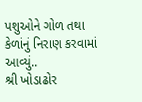પશુઓને ગોળ તથા કેળાંનું નિરાણ કરવામાં આવ્યું..
શ્રી ખોડાઢોર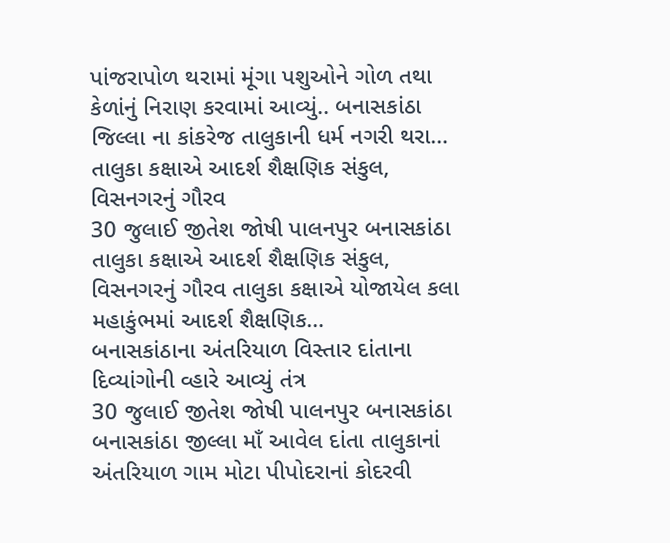પાંજરાપોળ થરામાં મૂંગા પશુઓને ગોળ તથા કેળાંનું નિરાણ કરવામાં આવ્યું.. બનાસકાંઠા જિલ્લા ના કાંકરેજ તાલુકાની ધર્મ નગરી થરા…
તાલુકા કક્ષાએ આદર્શ શૈક્ષણિક સંકુલ, વિસનગરનું ગૌરવ
30 જુલાઈ જીતેશ જોષી પાલનપુર બનાસકાંઠા તાલુકા કક્ષાએ આદર્શ શૈક્ષણિક સંકુલ, વિસનગરનું ગૌરવ તાલુકા કક્ષાએ યોજાયેલ કલા મહાકુંભમાં આદર્શ શૈક્ષણિક…
બનાસકાંઠાના અંતરિયાળ વિસ્તાર દાંતાના દિવ્યાંગોની વ્હારે આવ્યું તંત્ર
30 જુલાઈ જીતેશ જોષી પાલનપુર બનાસકાંઠા બનાસકાંઠા જીલ્લા માઁ આવેલ દાંતા તાલુકાનાં અંતરિયાળ ગામ મોટા પીપોદરાનાં કોદરવી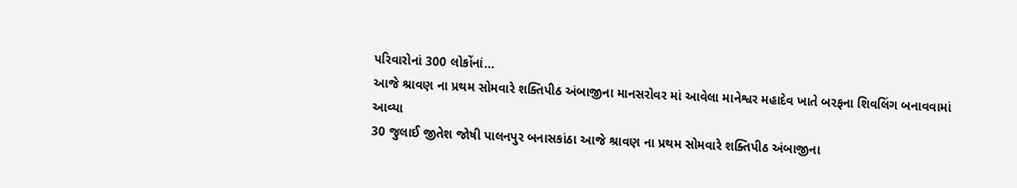પરિવારોનાં 300 લોકોંનાં…
આજે શ્રાવણ ના પ્રથમ સોમવારે શક્તિપીઠ અંબાજીના માનસરોવર માં આવેલા માનેશ્વર મહાદેવ ખાતે બરફના શિવલિંગ બનાવવામાં આવ્યા
30 જુલાઈ જીતેશ જોષી પાલનપુર બનાસકાંઠા આજે શ્રાવણ ના પ્રથમ સોમવારે શક્તિપીઠ અંબાજીના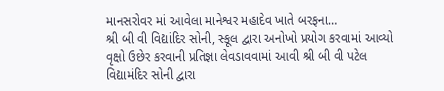માનસરોવર માં આવેલા માનેશ્વર મહાદેવ ખાતે બરફના…
શ્રી બી વી વિદ્યાંદિર સોની, સ્કૂલ દ્વારા અનોખો પ્રયોગ કરવામાં આવ્યો
વૃક્ષો ઉછેર કરવાની પ્રતિજ્ઞા લેવડાવવામાં આવી શ્રી બી વી પટેલ વિદ્યામંદિર સોની દ્વારા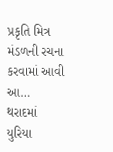પ્રકૃતિ મિત્ર મંડળની રચના કરવામાં આવી આ…
થરાદમાં યુરિયા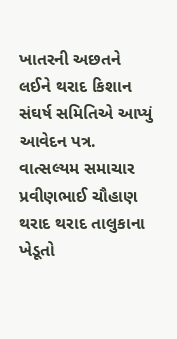ખાતરની અછતને લઈને થરાદ કિશાન સંઘર્ષ સમિતિએ આપ્યું આવેદન પત્ર.
વાત્સલ્યમ સમાચાર પ્રવીણભાઈ ચૌહાણ થરાદ થરાદ તાલુકાના ખેડૂતો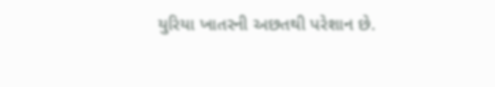યુરિયા ખાતરની અછતથી પરેશાન છે.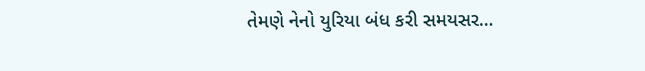તેમણે નેનો યુરિયા બંધ કરી સમયસર…